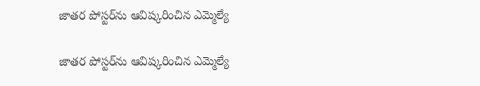జాతర పోస్టర్‌ను ఆవిష్కరించిన ఎమ్మెల్యే

జాతర పోస్టర్‌ను ఆవిష్కరించిన ఎమ్మెల్యే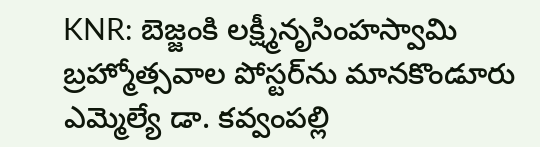KNR: బెజ్జంకి లక్ష్మీనృసింహస్వామి బ్రహ్మోత్సవాల పోస్టర్‌ను మానకొండూరు ఎమ్మెల్యే డా. కవ్వంపల్లి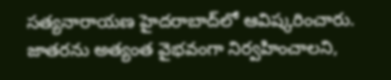సత్యనారాయణ హైదరాబాద్‌లో ఆవిష్కరించారు. జాతరను అత్యంత వైభవంగా నిర్వహించాలని,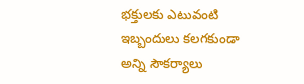భక్తులకు ఎటువంటి ఇబ్బందులు కలగకుండా అన్ని సౌకర్యాలు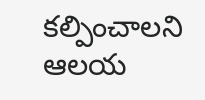కల్పించాలని ఆలయ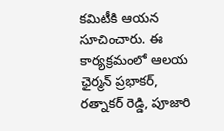కమిటీకి ఆయన సూచించారు. ఈ కార్యక్రమంలో ఆలయ ఛైర్మన్ ప్రభాకర్, రత్నాకర్ రెడ్డి, పూజారి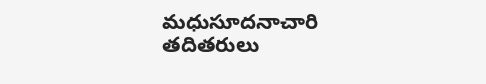మధుసూదనాచారి తదితరులు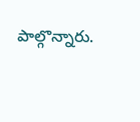పాల్గొన్నారు.